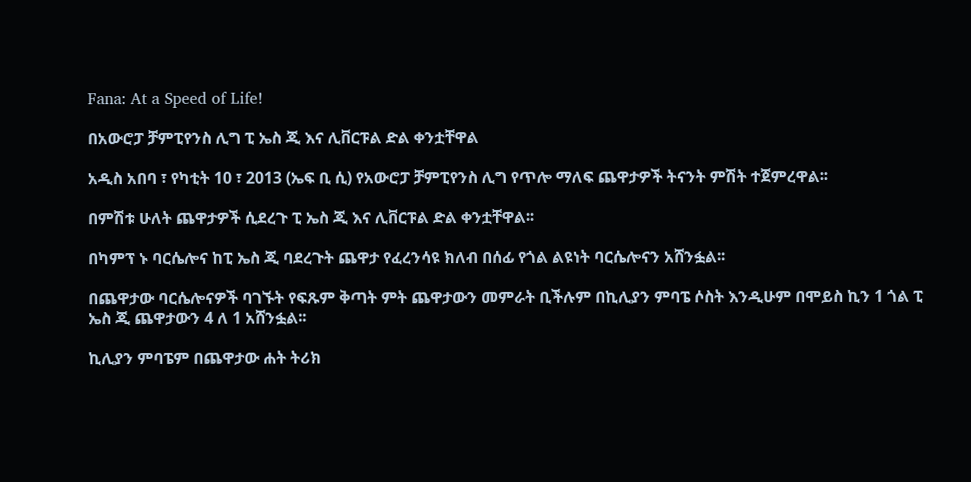Fana: At a Speed of Life!

በአውሮፓ ቻምፒየንስ ሊግ ፒ ኤስ ጂ እና ሊቨርፑል ድል ቀንቷቸዋል

አዲስ አበባ ፣ የካቲት 10 ፣ 2013 (ኤፍ ቢ ሲ) የአውሮፓ ቻምፒየንስ ሊግ የጥሎ ማለፍ ጨዋታዎች ትናንት ምሽት ተጀምረዋል፡፡

በምሽቱ ሁለት ጨዋታዎች ሲደረጉ ፒ ኤስ ጂ እና ሊቨርፑል ድል ቀንቷቸዋል፡፡

በካምፕ ኑ ባርሴሎና ከፒ ኤስ ጂ ባደረጉት ጨዋታ የፈረንሳዩ ክለብ በሰፊ የጎል ልዩነት ባርሴሎናን አሸንፏል፡፡

በጨዋታው ባርሴሎናዎች ባገኙት የፍጹም ቅጣት ምት ጨዋታውን መምራት ቢችሉም በኪሊያን ምባፔ ሶስት እንዲሁም በሞይስ ኪን 1 ጎል ፒ ኤስ ጂ ጨዋታውን 4 ለ 1 አሸንፏል፡፡

ኪሊያን ምባፔም በጨዋታው ሐት ትሪክ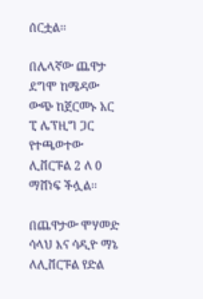ሰርቷል፡፡

በሌላኛው ጨዋታ ደግሞ ከሜዳው ውጭ ከጀርመኑ አር ፒ ሌፕዚግ ጋር የተጫወተው ሊቨርፑል 2 ለ 0 ማሸነፍ ችሏል፡፡

በጨዋታው ሞሃመድ ሳላህ እና ሳዲዮ ማኔ ለሊቨርፑል የድል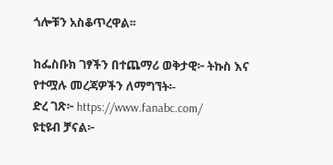ጎሎቹን አስቆጥረዋል፡፡

ከፌስቡክ ገፃችን በተጨማሪ ወቅታዊ፦ ትኩስ እና የተሟሉ መረጃዎችን ለማግኘት፡-
ድረ ገጽ፦ https://www.fanabc.com/
ዩቲዩብ ቻናል፦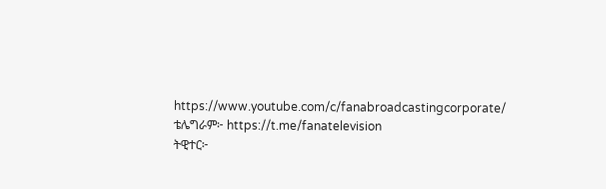https://www.youtube.com/c/fanabroadcastingcorporate/
ቴሌግራም፦ https://t.me/fanatelevision
ትዊተር፦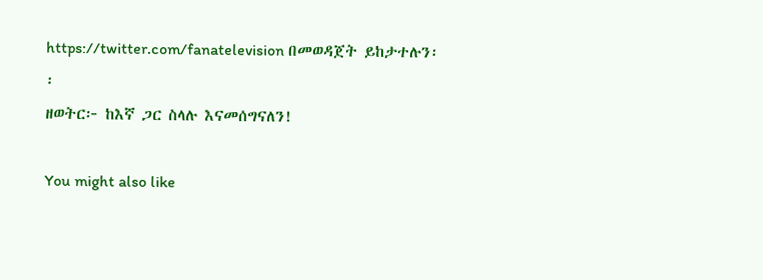https://twitter.com/fanatelevision በመወዳጀት ይከታተሉን፡፡
ዘወትር፦ ከእኛ ጋር ስላሉ እናመሰግናለን!

You might also like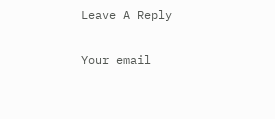Leave A Reply

Your email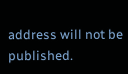address will not be published.